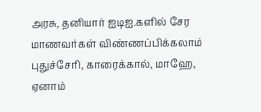அரசு, தனியார் ஐடிஐ.களில் சேர மாணவர்கள் விண்ணப்பிக்கலாம்
புதுச்சேரி, காரைக்கால், மாஹே, ஏனாம்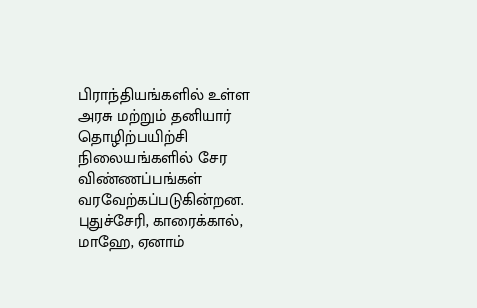பிராந்தியங்களில் உள்ள அரசு மற்றும் தனியார் தொழிற்பயிற்சி நிலையங்களில் சேர விண்ணப்பங்கள் வரவேற்கப்படுகின்றன.
புதுச்சேரி, காரைக்கால், மாஹே, ஏனாம்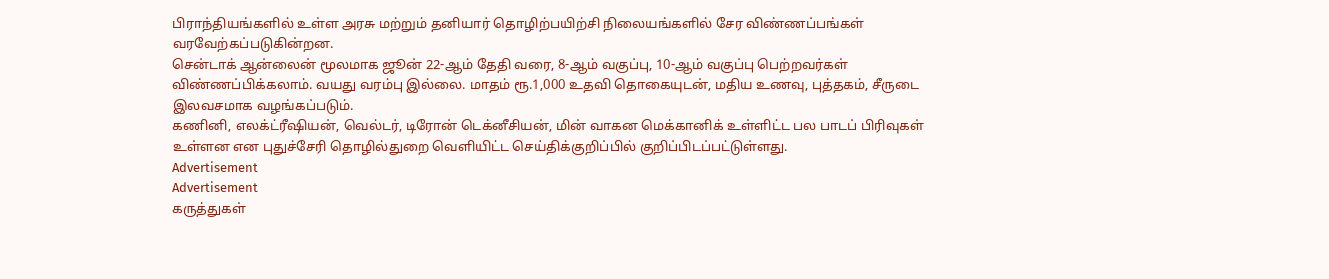பிராந்தியங்களில் உள்ள அரசு மற்றும் தனியார் தொழிற்பயிற்சி நிலையங்களில் சேர விண்ணப்பங்கள் வரவேற்கப்படுகின்றன.
சென்டாக் ஆன்லைன் மூலமாக ஜூன் 22-ஆம் தேதி வரை, 8-ஆம் வகுப்பு, 10-ஆம் வகுப்பு பெற்றவர்கள் விண்ணப்பிக்கலாம். வயது வரம்பு இல்லை. மாதம் ரூ.1,000 உதவி தொகையுடன், மதிய உணவு, புத்தகம், சீருடை இலவசமாக வழங்கப்படும்.
கணினி, எலக்ட்ரீஷியன், வெல்டர், டிரோன் டெக்னீசியன், மின் வாகன மெக்கானிக் உள்ளிட்ட பல பாடப் பிரிவுகள் உள்ளன என புதுச்சேரி தொழில்துறை வெளியிட்ட செய்திக்குறிப்பில் குறிப்பிடப்பட்டுள்ளது.
Advertisement
Advertisement
கருத்துகள்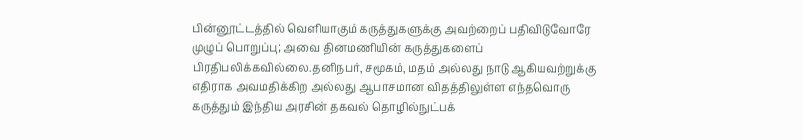பின்னூட்டத்தில் வெளியாகும் கருத்துகளுக்கு அவற்றைப் பதிவிடுவோரே முழுப் பொறுப்பு; அவை தினமணியின் கருத்துகளைப் பிரதிபலிக்கவில்லை.தனிநபர், சமூகம், மதம் அல்லது நாடு ஆகியவற்றுக்கு எதிராக அவமதிக்கிற அல்லது ஆபாசமான விதத்திலுள்ள எந்தவொரு கருத்தும் இந்திய அரசின் தகவல் தொழில்நுட்பக்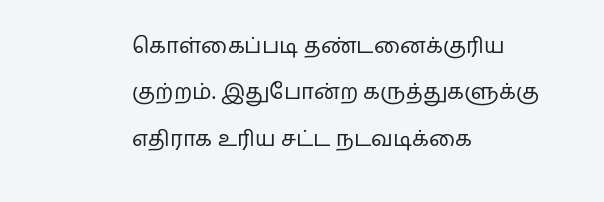கொள்கைப்படி தண்டனைக்குரிய குற்றம். இதுபோன்ற கருத்துகளுக்கு எதிராக உரிய சட்ட நடவடிக்கை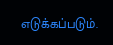எடுக்கப்படும்.